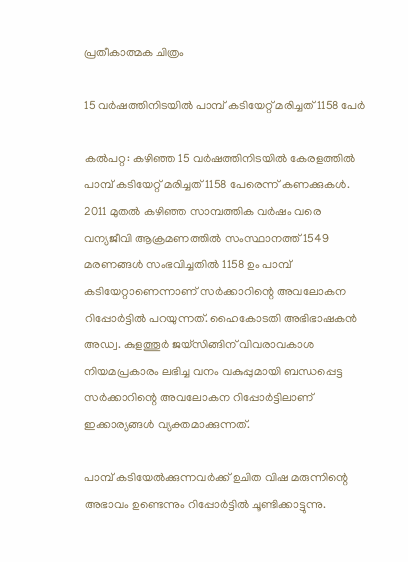പ്രതീകാത്മക ചിത്രം

15 വർഷത്തിനിടയിൽ പാമ്പ് കടിയേറ്റ് മരിച്ചത് 1158 പേർ

കൽപറ്റ: കഴിഞ്ഞ 15 വർഷത്തിനിടയിൽ കേരളത്തിൽ പാമ്പ് കടിയേറ്റ് മരിച്ചത് 1158 പേരെന്ന് കണക്കുകൾ. 2011 മുതൽ കഴിഞ്ഞ സാമ്പത്തിക വർഷം വരെ വന്യജീവി ആക്രമണത്തിൽ സംസ്ഥാനത്ത് 1549 മരണങ്ങൾ സംഭവിച്ചതിൽ 1158 ഉം പാമ്പ് കടിയേറ്റാണെന്നാണ് സർക്കാറിന്റെ അവലോകന റിപ്പോർട്ടിൽ പറയുന്നത്. ഹൈകോടതി അഭിഭാഷകൻ അഡ്വ. കുളത്തൂർ ജയ്‌സിങ്ങിന് വിവരാവകാശ നിയമപ്രകാരം ലഭിച്ച വനം വകുപ്പുമായി ബന്ധപ്പെട്ട സർക്കാറിന്റെ അവലോകന റിപ്പോർട്ടിലാണ് ഇക്കാര്യങ്ങൾ വ്യക്തമാക്കുന്നത്.

പാമ്പ് കടിയേൽക്കുന്നവർക്ക് ഉചിത വിഷ മരുന്നിന്റെ അഭാവം ഉണ്ടെന്നും റിപ്പോർട്ടിൽ ചൂണ്ടിക്കാട്ടുന്നു.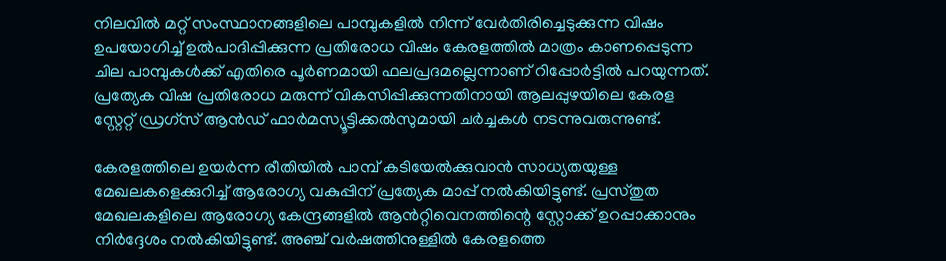നിലവിൽ മറ്റ് സംസ്ഥാനങ്ങളിലെ പാമ്പുകളിൽ നിന്ന് വേർതിരിച്ചെടുക്കുന്ന വിഷം ഉപയോഗിച്ച് ഉൽപാദിപ്പിക്കുന്ന പ്രതിരോധ വിഷം കേരളത്തിൽ മാത്രം കാണപ്പെടുന്ന ചില പാമ്പുകൾക്ക് എതിരെ പൂർണമായി ഫലപ്രദമല്ലെന്നാണ് റിപ്പോർട്ടിൽ പറയുന്നത്. പ്രത്യേക വിഷ പ്രതിരോധ മരുന്ന് വികസിപ്പിക്കുന്നതിനായി ആലപ്പുഴയിലെ കേരള സ്റ്റേറ്റ് ഡ്രഗ്സ് ആൻഡ് ഫാർമസ്യൂട്ടിക്കൽസുമായി ചർച്ചകൾ നടന്നുവരുന്നുണ്ട്.

കേരളത്തിലെ ഉയർന്ന രീതിയിൽ പാമ്പ് കടിയേൽക്കുവാൻ സാധ്യതയുള്ള മേഖലകളെക്കുറിച്ച് ആരോഗ്യ വകുപ്പിന് പ്രത്യേക മാപ്പ് നൽകിയിട്ടുണ്ട്. പ്രസ്തുത മേഖലകളിലെ ആരോഗ്യ കേന്ദ്രങ്ങളിൽ ആന്‍റ്റിവെനത്തിന്റെ സ്റ്റോക്ക് ഉറപ്പാക്കാനും നിർദ്ദേശം നൽകിയിട്ടുണ്ട്. അഞ്ച് വർഷത്തിനുള്ളിൽ കേരളത്തെ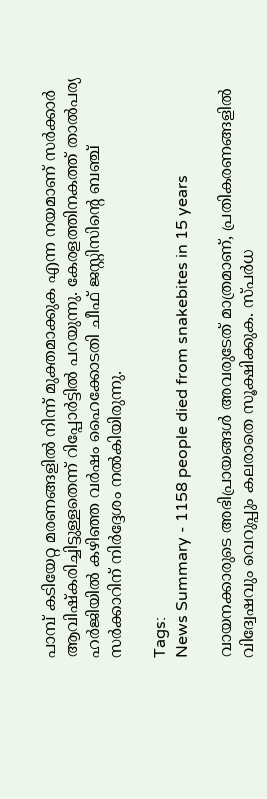പാമ്പ് കടിയേറ്റ മരണങ്ങളിൽ നിന്ന് മുക്തമാക്കുക എന്ന നയമാണ് സർക്കാർ ആവിഷ്കരിച്ചിട്ടുള്ളതെന്ന് റിപ്പോർട്ടിൽ പറയുന്നു. കേരളത്തിനകത്ത് താൽപര്യ ഹർജിയിൽ കഴിഞ്ഞ വർഷം ഹൈക്കോടതി ചീഫ് ജസ്റ്റിസിന്റെ ബഞ്ച് സർക്കാറിന് നിർദ്ദേശം നൽകിയിരുന്നു.

Tags:
News Summary - 1158 people died from snakebites in 15 years

വായനക്കാരുടെ അഭിപ്രായങ്ങള്‍ അവരുടേത് മാത്രമാണ്, പ്രതികരണങ്ങളിൽ വിദ്വേഷവും വെറുപ്പും കലരാതെ സൂക്ഷിക്കുക. സ്പർധ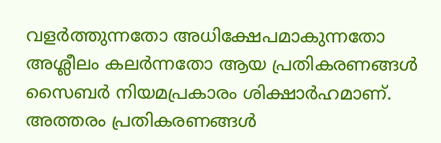വളർത്തുന്നതോ അധിക്ഷേപമാകുന്നതോ അശ്ലീലം കലർന്നതോ ആയ പ്രതികരണങ്ങൾ സൈബർ നിയമപ്രകാരം ശിക്ഷാർഹമാണ്. അത്തരം പ്രതികരണങ്ങൾ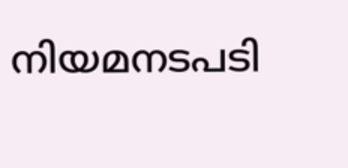നിയമനടപടി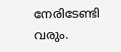നേരിടേണ്ടി വരും.